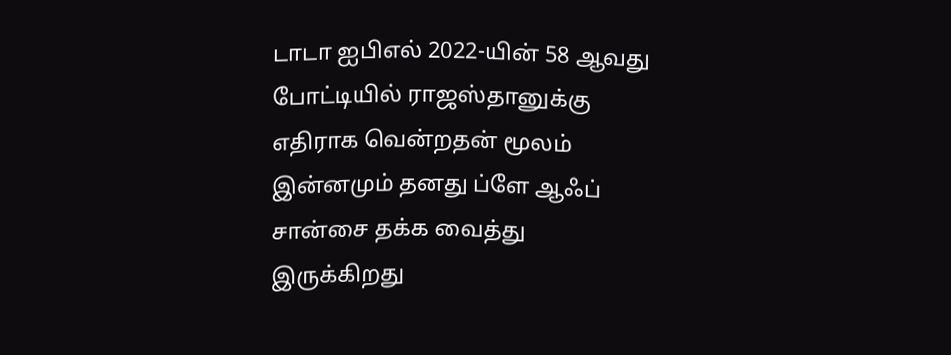டாடா ஐபிஎல் 2022-யின் 58 ஆவது போட்டியில் ராஜஸ்தானுக்கு எதிராக வென்றதன் மூலம் இன்னமும் தனது ப்ளே ஆஃப் சான்சை தக்க வைத்து இருக்கிறது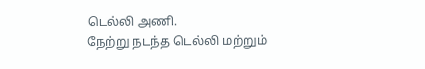டெல்லி அணி.
நேற்று நடந்த டெல்லி மற்றும்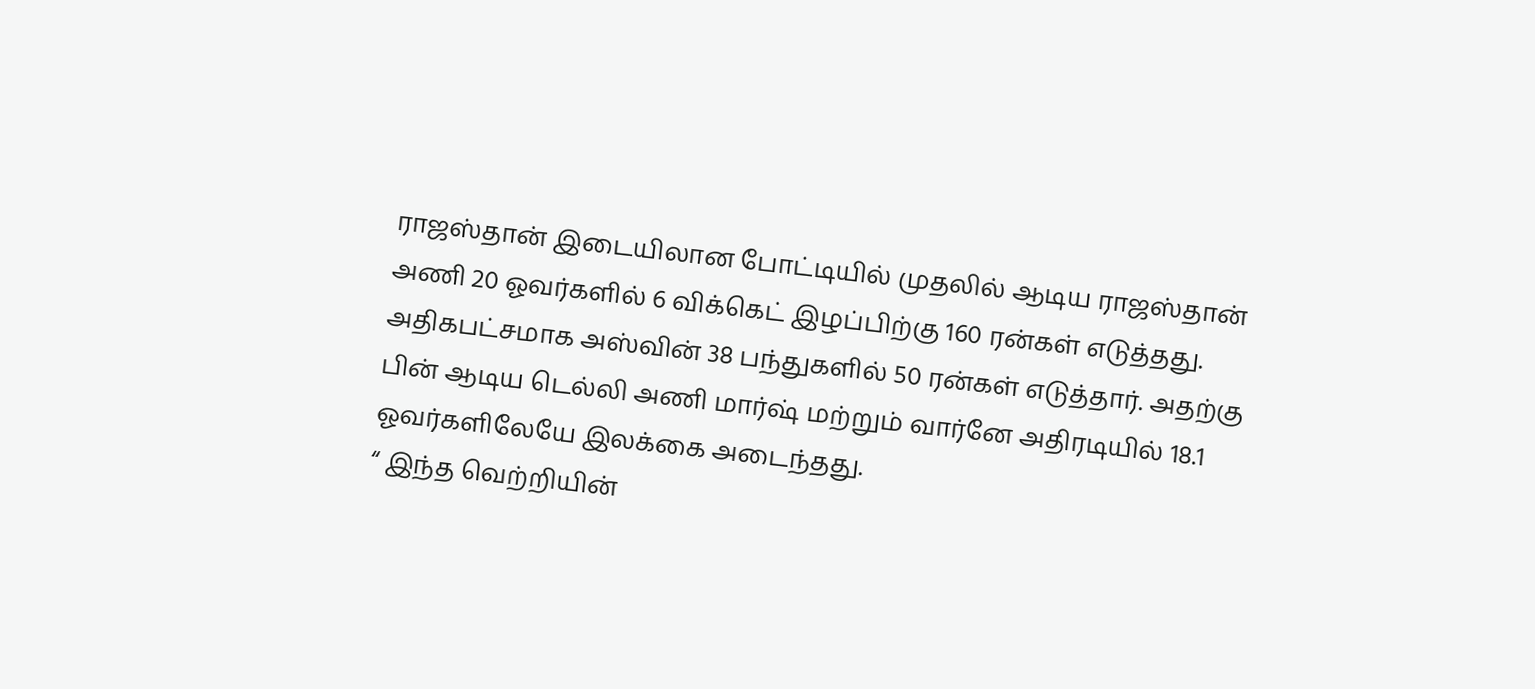ராஜஸ்தான் இடையிலான போட்டியில் முதலில் ஆடிய ராஜஸ்தான் அணி 20 ஓவர்களில் 6 விக்கெட் இழப்பிற்கு 160 ரன்கள் எடுத்தது. அதிகபட்சமாக அஸ்வின் 38 பந்துகளில் 50 ரன்கள் எடுத்தார். அதற்கு பின் ஆடிய டெல்லி அணி மார்ஷ் மற்றும் வார்னே அதிரடியில் 18.1 ஓவர்களிலேயே இலக்கை அடைந்தது.
“ இந்த வெற்றியின்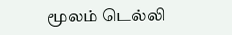மூலம் டெல்லி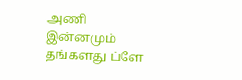அணி இன்னமும் தங்களது ப்ளே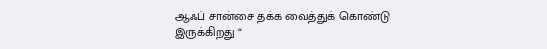ஆஃப் சான்சை தக்க வைத்துக் கொண்டு இருக்கிறது “